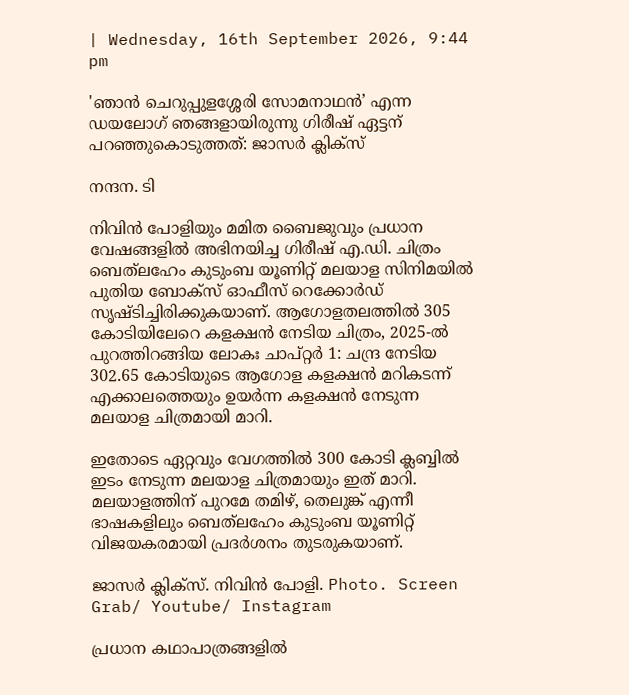| Wednesday, 16th September 2026, 9:44 pm

'ഞാൻ ചെറുപ്പുളശ്ശേരി സോമനാഥൻ’ എന്ന ഡയലോഗ് ഞങ്ങളായിരുന്നു ഗിരീഷ് ഏട്ടന് പറഞ്ഞുകൊടുത്തത്: ജാസർ ക്ലിക്‌സ്

നന്ദന. ടി

നിവിൻ പോളിയും മമിത ബൈജുവും പ്രധാന വേഷങ്ങളിൽ അഭിനയിച്ച ഗിരീഷ് എ.ഡി. ചിത്രം ബെത്‌ലഹേം കുടുംബ യൂണിറ്റ് മലയാള സിനിമയിൽ പുതിയ ബോക്‌സ് ഓഫീസ് റെക്കോർഡ് സൃഷ്ടിച്ചിരിക്കുകയാണ്. ആഗോളതലത്തിൽ 305 കോടിയിലേറെ കളക്ഷൻ നേടിയ ചിത്രം, 2025-ൽ പുറത്തിറങ്ങിയ ലോകഃ ചാപ്റ്റർ 1: ചന്ദ്ര നേടിയ 302.65 കോടിയുടെ ആഗോള കളക്ഷൻ മറികടന്ന് എക്കാലത്തെയും ഉയർന്ന കളക്ഷൻ നേടുന്ന മലയാള ചിത്രമായി മാറി.

ഇതോടെ ഏറ്റവും വേഗത്തിൽ 300 കോടി ക്ലബ്ബിൽ ഇടം നേടുന്ന മലയാള ചിത്രമായും ഇത് മാറി. മലയാളത്തിന് പുറമേ തമിഴ്, തെലുങ്ക് എന്നീ ഭാഷകളിലും ബെത്‌ലഹേം കുടുംബ യൂണിറ്റ് വിജയകരമായി പ്രദർശനം തുടരുകയാണ്.

ജാസർ ക്ലിക്‌സ്. നിവിൻ പോളി. Photo. Screen Grab/ Youtube/ Instagram

പ്രധാന കഥാപാത്രങ്ങളിൽ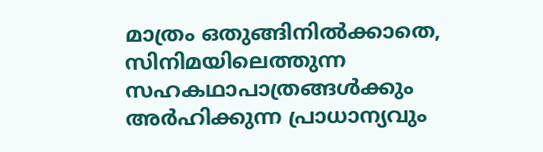മാത്രം ഒതുങ്ങിനിൽക്കാതെ, സിനിമയിലെത്തുന്ന സഹകഥാപാത്രങ്ങൾക്കും അർഹിക്കുന്ന പ്രാധാന്യവും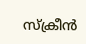സ്‌ക്രീൻ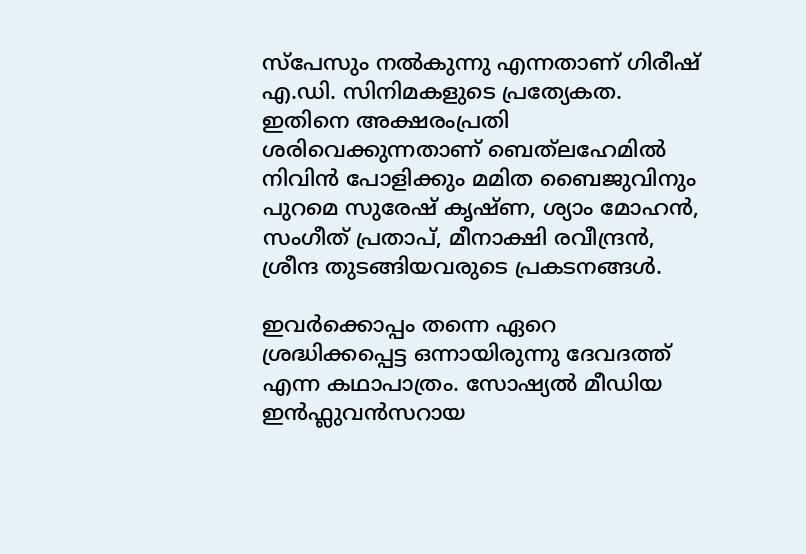സ്‌പേസും നൽകുന്നു എന്നതാണ് ഗിരീഷ് എ.ഡി. സിനിമകളുടെ പ്രത്യേകത. ഇതിനെ അക്ഷരംപ്രതി ശരിവെക്കുന്നതാണ് ബെത്‌ലഹേമിൽ നിവിൻ പോളിക്കും മമിത ബൈജുവിനും പുറമെ സുരേഷ് കൃഷ്ണ, ശ്യാം മോഹൻ, സംഗീത് പ്രതാപ്, മീനാക്ഷി രവീന്ദ്രൻ, ശ്രീന്ദ തുടങ്ങിയവരുടെ പ്രകടനങ്ങൾ.

ഇവർക്കൊപ്പം തന്നെ ഏറെ ശ്രദ്ധിക്കപ്പെട്ട ഒന്നായിരുന്നു ദേവദത്ത് എന്ന കഥാപാത്രം. സോഷ്യൽ മീഡിയ ഇൻഫ്ലുവൻസറായ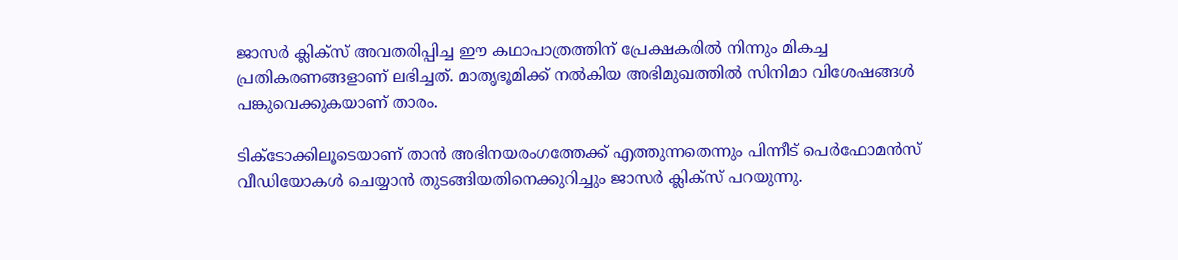ജാസർ ക്ലിക്‌സ് അവതരിപ്പിച്ച ഈ കഥാപാത്രത്തിന് പ്രേക്ഷകരിൽ നിന്നും മികച്ച പ്രതികരണങ്ങളാണ് ലഭിച്ചത്. മാതൃഭൂമിക്ക് നൽകിയ അഭിമുഖത്തിൽ സിനിമാ വിശേഷങ്ങൾ പങ്കുവെക്കുകയാണ് താരം.

ടിക്‌ടോക്കിലൂടെയാണ് താൻ അഭിനയരംഗത്തേക്ക് എത്തുന്നതെന്നും പിന്നീട് പെർഫോമൻസ് വീഡിയോകൾ ചെയ്യാൻ തുടങ്ങിയതിനെക്കുറിച്ചും ജാസർ ക്ലിക്സ് പറയുന്നു.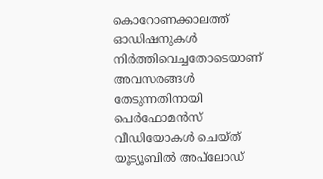കൊറോണക്കാലത്ത് ഓഡിഷനുകൾ നിർത്തിവെച്ചതോടെയാണ് അവസരങ്ങൾ തേടുന്നതിനായി പെർഫോമൻസ് വീഡിയോകൾ ചെയ്ത് യൂട്യൂബിൽ അപ്‌ലോഡ്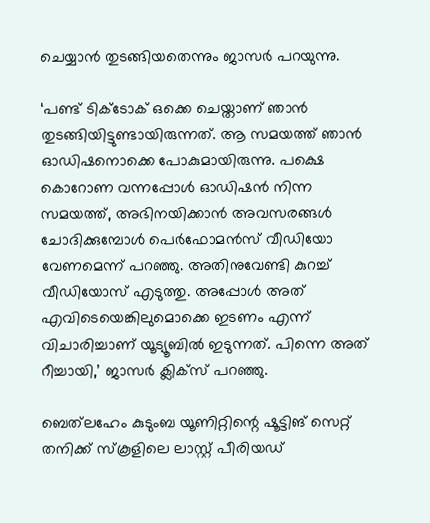ചെയ്യാൻ തുടങ്ങിയതെന്നും ജാസർ പറയുന്നു.

‘പണ്ട് ടിക്‌ടോക് ഒക്കെ ചെയ്താണ് ഞാൻ തുടങ്ങിയിട്ടുണ്ടായിരുന്നത്. ആ സമയത്ത് ഞാൻ ഓഡിഷനൊക്കെ പോകുമായിരുന്നു. പക്ഷെ കൊറോണ വന്നപ്പോൾ ഓഡിഷൻ നിന്ന സമയത്ത്, അഭിനയിക്കാൻ അവസരങ്ങൾ ചോദിക്കുമ്പോൾ പെർഫോമൻസ് വീഡിയോ വേണമെന്ന് പറഞ്ഞു. അതിനുവേണ്ടി കുറച്ച് വീഡിയോസ് എടുത്തു. അപ്പോൾ അത് എവിടെയെങ്കിലുമൊക്കെ ഇടണം എന്ന് വിചാരിച്ചാണ് യൂട്യൂബിൽ ഇടുന്നത്. പിന്നെ അത് റീച്ചായി,’ ജാസർ ക്ലിക്സ് പറഞ്ഞു.

ബെത്‌ലഹേം കുടുംബ യൂണിറ്റിന്റെ ഷൂട്ടിങ് സെറ്റ് തനിക്ക് സ്കൂളിലെ ലാസ്റ്റ് പീരിയഡ്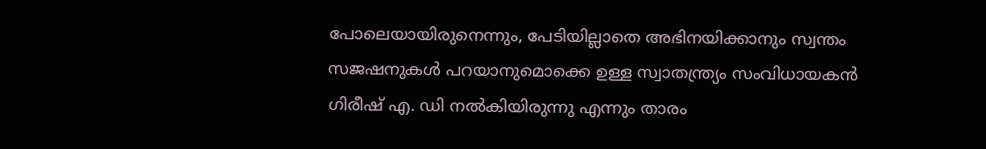പോലെയായിരുനെന്നും, പേടിയില്ലാതെ അഭിനയിക്കാനും സ്വന്തം സജഷനുകൾ പറയാനുമൊക്കെ ഉള്ള സ്വാതന്ത്ര്യം സംവിധായകൻ ഗിരീഷ് എ. ഡി നൽകിയിരുന്നു എന്നും താരം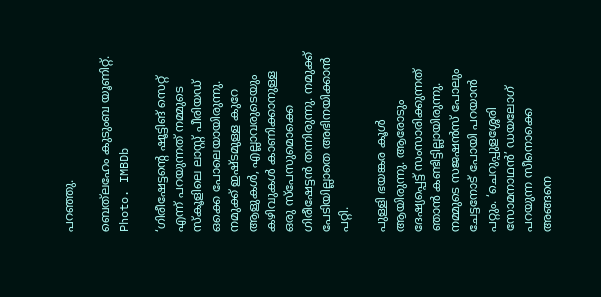പറഞ്ഞു.

ബെത്‌ലഹേം കുടുംബ യൂണിറ്റ്. Photo. IMBDb

‘ഗിരീഷേട്ടന്റെ ഷൂട്ടിങ് സെറ്റ് എന്ന് പറയുന്നത് നമ്മുടെ സ്കൂളിലെ ലാസ്റ്റ് പീരിയഡ് ഒക്കെ പോലെയായിരുന്നു. നമുക്ക് ഇഷ്ടമുള്ള കുറേ ആളുകൾ, എല്ലാവരുടെയും കഴിവുകൾ കാണിക്കാനുള്ള ഒരു സ്പേസുമൊക്കെ ഗിരീഷേട്ടൻ തന്നിരുന്നു. നമുക്ക് പേടിയില്ലാതെ അഭിനയിക്കാൻ പറ്റി.

പുള്ളി ഭയങ്കര കൂൾ ആയിരുന്നു. ആരോടും ദേഷ്യപ്പെട്ട് സംസാരിക്കുന്നത് ഞാൻ കണ്ടിട്ടില്ലായിരുന്നു. നമ്മുടെ സജഷൻസ് പോലും ചേട്ടനോട് പോയി പറയാൻ പറ്റും. ‘ചെറുപ്പുളശ്ശേരി സോമനാഥൻ’ ഡയലോഗ് പറയുന്ന സീനൊക്കെ അങ്ങനെ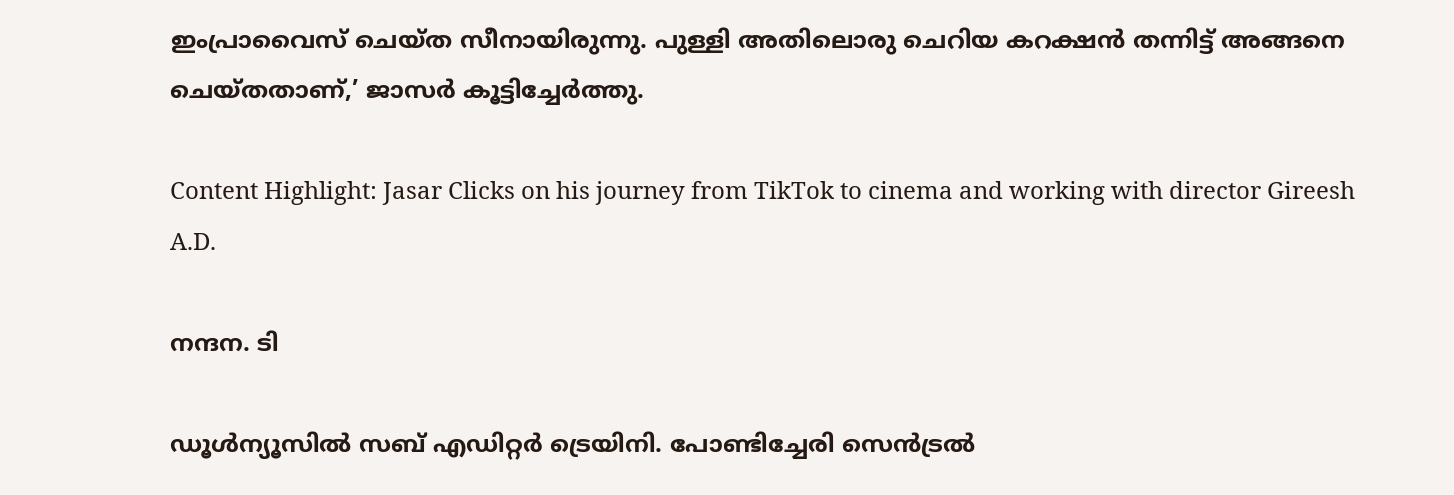ഇംപ്രാവൈസ്‌ ചെയ്ത സീനായിരുന്നു. പുള്ളി അതിലൊരു ചെറിയ കറക്ഷൻ തന്നിട്ട് അങ്ങനെ ചെയ്തതാണ്,’ ജാസർ കൂട്ടിച്ചേർത്തു.

Content Highlight: Jasar Clicks on his journey from TikTok to cinema and working with director Gireesh A.D.

നന്ദന. ടി

ഡൂള്‍ന്യൂസില്‍ സബ് എഡിറ്റര്‍ ട്രെയിനി. പോണ്ടിച്ചേരി സെന്‍ട്രല്‍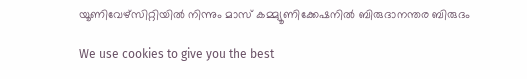യൂണിവേഴ്‌സിറ്റിയില്‍ നിന്നും മാസ് കമ്മ്യൂണിക്കേഷനില്‍ ബിരുദാനന്തര ബിരുദം

We use cookies to give you the best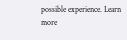possible experience. Learn more